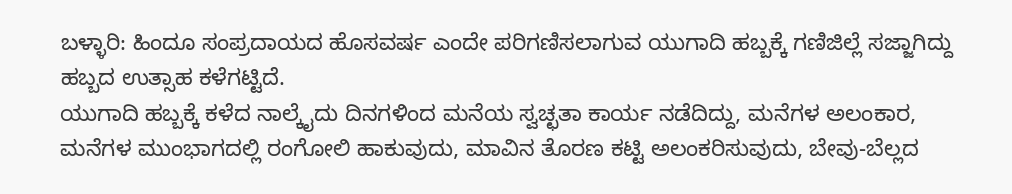ಬಳ್ಳಾರಿ: ಹಿಂದೂ ಸಂಪ್ರದಾಯದ ಹೊಸವರ್ಷ ಎಂದೇ ಪರಿಗಣಿಸಲಾಗುವ ಯುಗಾದಿ ಹಬ್ಬಕ್ಕೆ ಗಣಿಜಿಲ್ಲೆ ಸಜ್ಜಾಗಿದ್ದು ಹಬ್ಬದ ಉತ್ಸಾಹ ಕಳೆಗಟ್ಟಿದೆ.
ಯುಗಾದಿ ಹಬ್ಬಕ್ಕೆ ಕಳೆದ ನಾಲ್ಕೈದು ದಿನಗಳಿಂದ ಮನೆಯ ಸ್ವಚ್ಛತಾ ಕಾರ್ಯ ನಡೆದಿದ್ದು, ಮನೆಗಳ ಅಲಂಕಾರ, ಮನೆಗಳ ಮುಂಭಾಗದಲ್ಲಿ ರಂಗೋಲಿ ಹಾಕುವುದು, ಮಾವಿನ ತೊರಣ ಕಟ್ಟಿ ಅಲಂಕರಿಸುವುದು, ಬೇವು-ಬೆಲ್ಲದ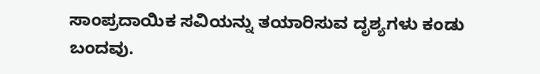ಸಾಂಪ್ರದಾಯಿಕ ಸವಿಯನ್ನು ತಯಾರಿಸುವ ದೃಶ್ಯಗಳು ಕಂಡು ಬಂದವು.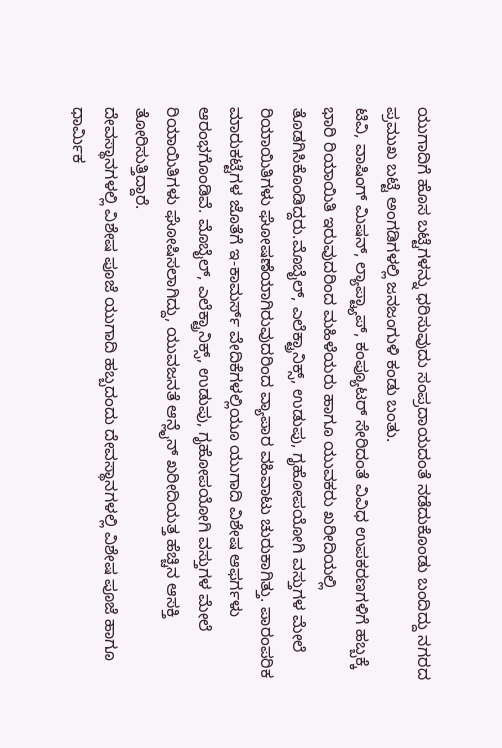ಯುಗಾದಿಗೆ ಹೊಸ ಬಟ್ಟೆಗಳನ್ನು ಧರಿಸುವುದು ಸಂಪ್ರದಾಯದಂತೆ ನಡೆದುಕೊಂಡು ಬಂದಿದ್ದು ನಗರದ ಪ್ರಮುಖ ಬಟ್ಟೆ ಅಂಗಡಿಗಳಲ್ಲಿ ಜನಜಂಗುಳಿ ಕಂಡು ಬಂತು.
ಟಿವಿ, ವಾಷಿಂಗ್ ಮಿಷನ್, ಲ್ಯಾಪ್ಟ್ಯಾಪ್, ಕಂಪ್ಯೂಟರ್ ಸೇರಿದಂತೆ ವಿವಿಧ ಉಪಕರಣಗಳಿಗೆ ಹಬ್ಬಕ್ಕೆ ಭಾರಿ ರಿಯಾಯಿತಿ ಇರುವುದರಿಂದ ಮಹಿಳೆಯರು ಹಾಗೂ ಯುವಕರು ಖರೀದಿಯಲ್ಲಿ ತೊಡಗಿಸಿಕೊಂಡಿದ್ದರು.ಮೊಬೈಲ್, ಎಲೆಕ್ಟ್ರಾನಿಕ್ಸ್, ಉಡುಪು, ಗೃಹೋಪಯೋಗಿ ವಸ್ತುಗಳ ಮೇಲೆ ರಿಯಾಯಿತಿಗಳು ಘೋಷಣೆಯಾಗಿರುವುದರಿಂದ ವ್ಯಾಪಾರ ವಹಿವಾಟು ಚುರುಕಾಗಿತ್ತು. ಪಾರಂಪರಿಕ ಮಾರುಕಟ್ಟೆಗಳ ಜೊತೆಗೆ ಇ-ಕಾಮರ್ಸ್ ವೇದಿಕೆಗಳಲ್ಲಿಯೂ ಯುಗಾದಿ ವಿಶೇಷ ಆಫರ್ಗಳು ಆರಂಭಗೊಂಡಿವೆ. ಮೊಬೈಲ್, ಎಲೆಕ್ಟ್ರಾನಿಕ್ಸ್, ಉಡುಪು, ಗೃಹೋಪಯೋಗಿ ವಸ್ತುಗಳ ಮೇಲೆ ರಿಯಾಯಿತಿಗಳು ಘೋಷಿಸಲಾಗಿದ್ದು, ಯುವಜನತೆ ಆನ್ಲೈನ್ ಖರೀದಿಯತ್ತ ಹೆಚ್ಚಿನ ಆಸಕ್ತಿ ತೋರಿಸುತ್ತಿದ್ದಾರೆ.
ದೇವಸ್ಥಾನಗಳಲ್ಲಿ ವಿಶೇಷ ಪೂಜೆ ಯುಗಾದಿ ಹಬ್ಬದಂದು ದೇವಸ್ಥಾನಗಳಲ್ಲಿ ವಿಶೇಷ ಪೂಜೆ ಹಾಗೂ ಧಾರ್ಮಿಕ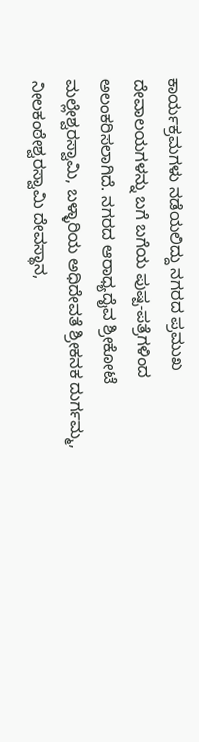ಕಾರ್ಯಕ್ರಮಗಳು ನಡೆಯಲಿದ್ದು ನಗರದ ಪ್ರಮುಖ ದೇವಾಲಯಗಳನ್ನು ಬಗೆ ಬಗೆಯ ಪುಷ್ಪ-ಪತ್ರೆಗಳಿಂದ ಅಲಂಕರಿಸಲಾಗಿದೆ. ನಗರದ ಆರಾಧ್ಯದೈವ ಶ್ರೀಕೋಟೆ ಮಲ್ಲೇಶ್ವರಸ್ವಾಮಿ, ಬಳ್ಳಾರಿಯ ಅಧಿದೇವತೆ ಶ್ರೀಕನಕ ದುರ್ಗಮ್ಮ, ನೀಲಕಂಠೇಶ್ವರಸ್ವಾಮಿ ದೇವಸ್ಥಾನ,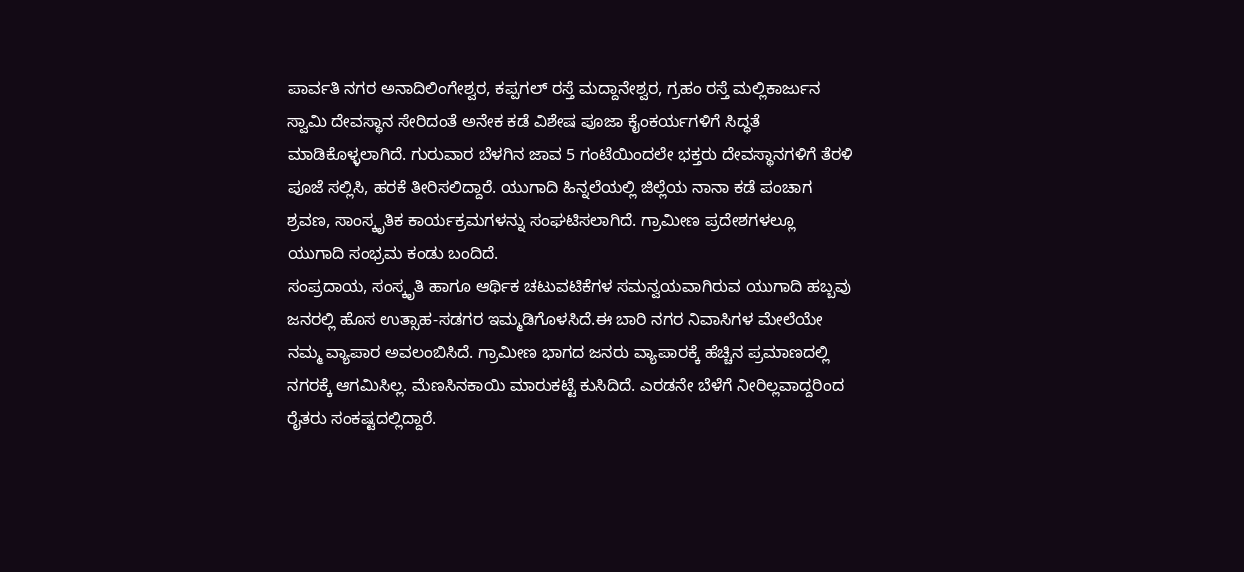ಪಾರ್ವತಿ ನಗರ ಅನಾದಿಲಿಂಗೇಶ್ವರ, ಕಪ್ಪಗಲ್ ರಸ್ತೆ ಮದ್ದಾನೇಶ್ವರ, ಗ್ರಹಂ ರಸ್ತೆ ಮಲ್ಲಿಕಾರ್ಜುನ ಸ್ವಾಮಿ ದೇವಸ್ಥಾನ ಸೇರಿದಂತೆ ಅನೇಕ ಕಡೆ ವಿಶೇಷ ಪೂಜಾ ಕೈಂಕರ್ಯಗಳಿಗೆ ಸಿದ್ಧತೆ ಮಾಡಿಕೊಳ್ಳಲಾಗಿದೆ. ಗುರುವಾರ ಬೆಳಗಿನ ಜಾವ 5 ಗಂಟೆಯಿಂದಲೇ ಭಕ್ತರು ದೇವಸ್ಥಾನಗಳಿಗೆ ತೆರಳಿ ಪೂಜೆ ಸಲ್ಲಿಸಿ, ಹರಕೆ ತೀರಿಸಲಿದ್ದಾರೆ. ಯುಗಾದಿ ಹಿನ್ನಲೆಯಲ್ಲಿ ಜಿಲ್ಲೆಯ ನಾನಾ ಕಡೆ ಪಂಚಾಗ ಶ್ರವಣ, ಸಾಂಸ್ಕೃತಿಕ ಕಾರ್ಯಕ್ರಮಗಳನ್ನು ಸಂಘಟಿಸಲಾಗಿದೆ. ಗ್ರಾಮೀಣ ಪ್ರದೇಶಗಳಲ್ಲೂ ಯುಗಾದಿ ಸಂಭ್ರಮ ಕಂಡು ಬಂದಿದೆ.
ಸಂಪ್ರದಾಯ, ಸಂಸ್ಕೃತಿ ಹಾಗೂ ಆರ್ಥಿಕ ಚಟುವಟಿಕೆಗಳ ಸಮನ್ವಯವಾಗಿರುವ ಯುಗಾದಿ ಹಬ್ಬವು ಜನರಲ್ಲಿ ಹೊಸ ಉತ್ಸಾಹ-ಸಡಗರ ಇಮ್ಮಡಿಗೊಳಸಿದೆ.ಈ ಬಾರಿ ನಗರ ನಿವಾಸಿಗಳ ಮೇಲೆಯೇ ನಮ್ಮ ವ್ಯಾಪಾರ ಅವಲಂಬಿಸಿದೆ. ಗ್ರಾಮೀಣ ಭಾಗದ ಜನರು ವ್ಯಾಪಾರಕ್ಕೆ ಹೆಚ್ಚಿನ ಪ್ರಮಾಣದಲ್ಲಿ ನಗರಕ್ಕೆ ಆಗಮಿಸಿಲ್ಲ. ಮೆಣಸಿನಕಾಯಿ ಮಾರುಕಟ್ಟೆ ಕುಸಿದಿದೆ. ಎರಡನೇ ಬೆಳೆಗೆ ನೀರಿಲ್ಲವಾದ್ದರಿಂದ ರೈತರು ಸಂಕಷ್ಟದಲ್ಲಿದ್ದಾರೆ.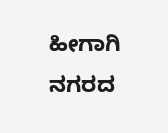ಹೀಗಾಗಿ ನಗರದ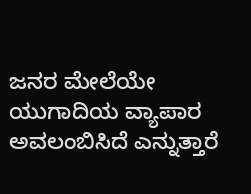ಜನರ ಮೇಲೆಯೇ ಯುಗಾದಿಯ ವ್ಯಾಪಾರ ಅವಲಂಬಿಸಿದೆ ಎನ್ನುತ್ತಾರೆ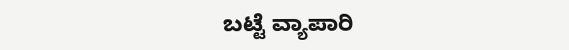ಬಟ್ಟೆ ವ್ಯಾಪಾರಿ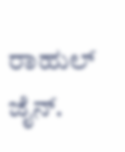ರಾಹುಲ್ ಜೈನ್.